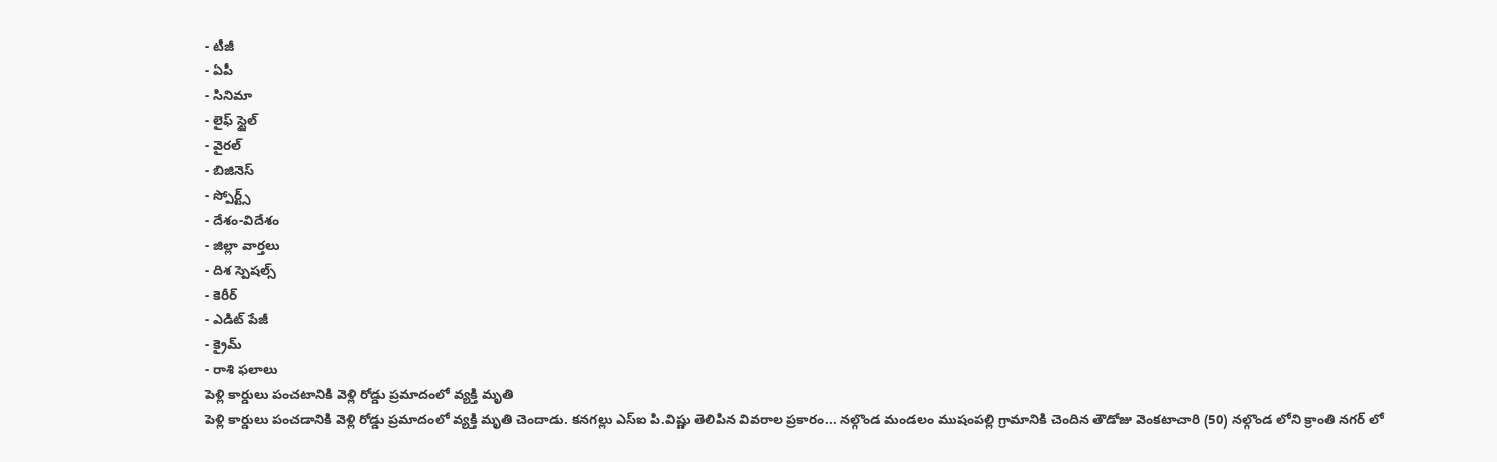- టీజీ
- ఏపీ
- సినిమా
- లైఫ్ స్టైల్
- వైరల్
- బిజినెస్
- స్పోర్ట్స్
- దేశం-విదేశం
- జిల్లా వార్తలు
- దిశ స్పెషల్స్
- కెరీర్
- ఎడిట్ పేజీ
- క్రైమ్
- రాశి ఫలాలు
పెళ్లి కార్డులు పంచటానికి వెళ్లి రోడ్డు ప్రమాదంలో వ్యక్తి మృతి
పెళ్లి కార్డులు పంచడానికి వెళ్లి రోడ్డు ప్రమాదంలో వ్యక్తి మృతి చెందాడు. కనగల్లు ఎస్ఐ పి.విష్ణు తెలిపిన వివరాల ప్రకారం... నల్గొండ మండలం ముషంపల్లి గ్రామానికి చెందిన తౌడోజు వెంకటాచారి (50) నల్గొండ లోని క్రాంతి నగర్ లో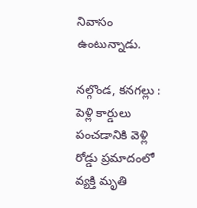నివాసం ఉంటున్నాడు.

నల్గొండ, కనగల్లు : పెళ్లి కార్డులు పంచడానికి వెళ్లి రోడ్డు ప్రమాదంలో వ్యక్తి మృతి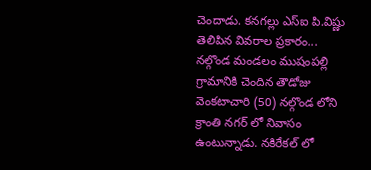చెందాడు. కనగల్లు ఎస్ఐ పి.విష్ణు తెలిపిన వివరాల ప్రకారం... నల్గొండ మండలం ముషంపల్లి గ్రామానికి చెందిన తౌడోజు వెంకటాచారి (50) నల్గొండ లోని క్రాంతి నగర్ లో నివాసం ఉంటున్నాడు. నకిరేకల్ లో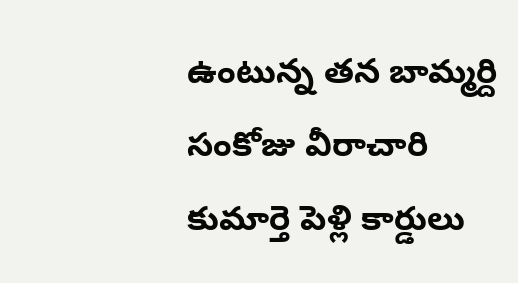ఉంటున్న తన బామ్మర్ది సంకోజు వీరాచారి కుమార్తె పెళ్లి కార్డులు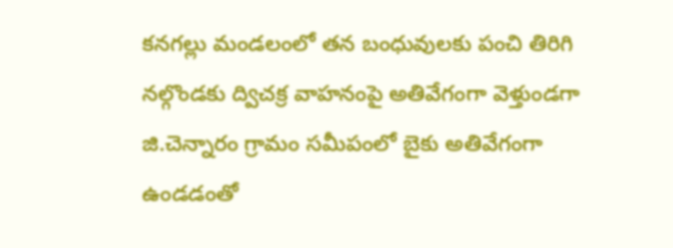కనగల్లు మండలంలో తన బంధువులకు పంచి తిరిగి నల్గొండకు ద్విచక్ర వాహనంపై అతివేగంగా వెళ్తుండగా జి.చెన్నారం గ్రామం సమీపంలో బైకు అతివేగంగా ఉండడంతో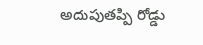అదుపుతప్పి రోడ్డు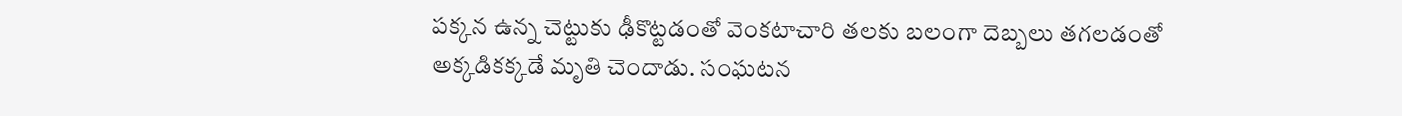పక్కన ఉన్న చెట్టుకు ఢీకొట్టడంతో వెంకటాచారి తలకు బలంగా దెబ్బలు తగలడంతో అక్కడికక్కడే మృతి చెందాడు. సంఘటన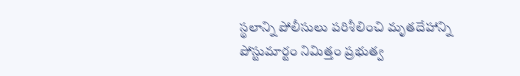స్థలాన్ని పోలీసులు పరిశీలించి మృతదేహాన్ని పోస్టుమార్టం నిమిత్తం ప్రభుత్వ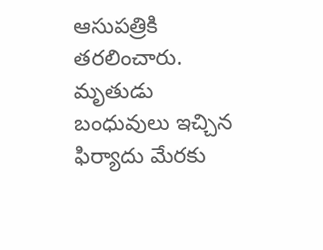ఆసుపత్రికి తరలించారు. మృతుడు బంధువులు ఇచ్చిన ఫిర్యాదు మేరకు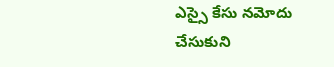ఎస్సై కేసు నమోదు చేసుకుని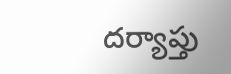దర్యాప్తు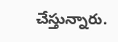చేస్తున్నారు.